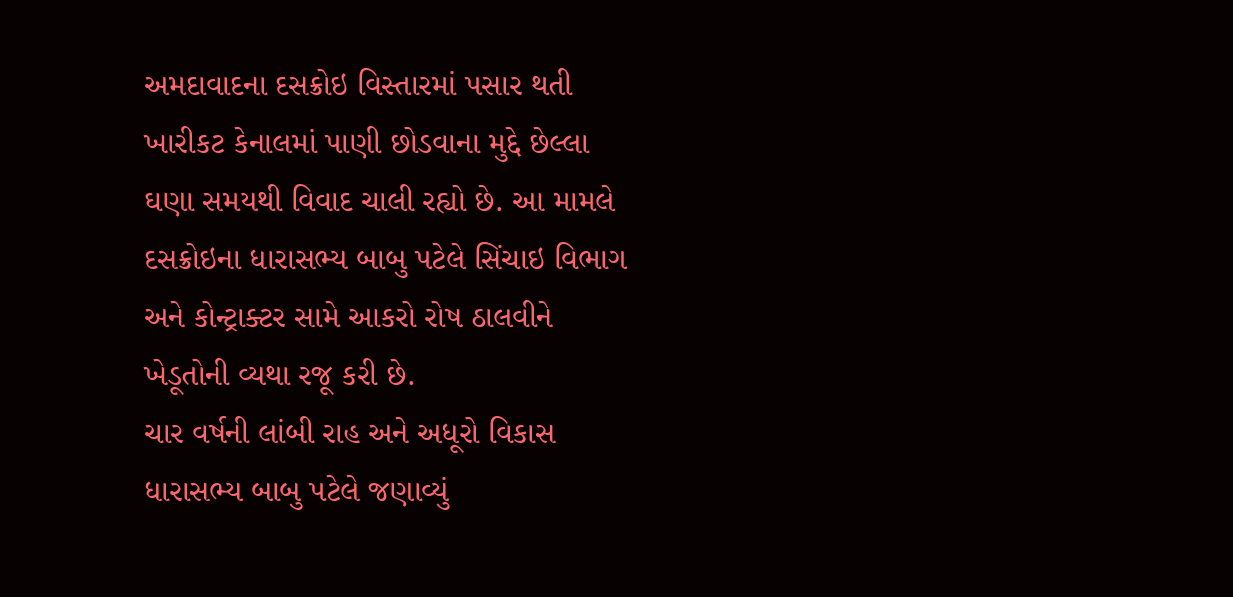અમદાવાદના દસક્રોઇ વિસ્તારમાં પસાર થતી ખારીકટ કેનાલમાં પાણી છોડવાના મુદ્દે છેલ્લા ઘણા સમયથી વિવાદ ચાલી રહ્યો છે. આ મામલે દસક્રોઇના ધારાસભ્ય બાબુ પટેલે સિંચાઇ વિભાગ અને કોન્ટ્રાક્ટર સામે આકરો રોષ ઠાલવીને ખેડૂતોની વ્યથા રજૂ કરી છે.
ચાર વર્ષની લાંબી રાહ અને અધૂરો વિકાસ
ધારાસભ્ય બાબુ પટેલે જણાવ્યું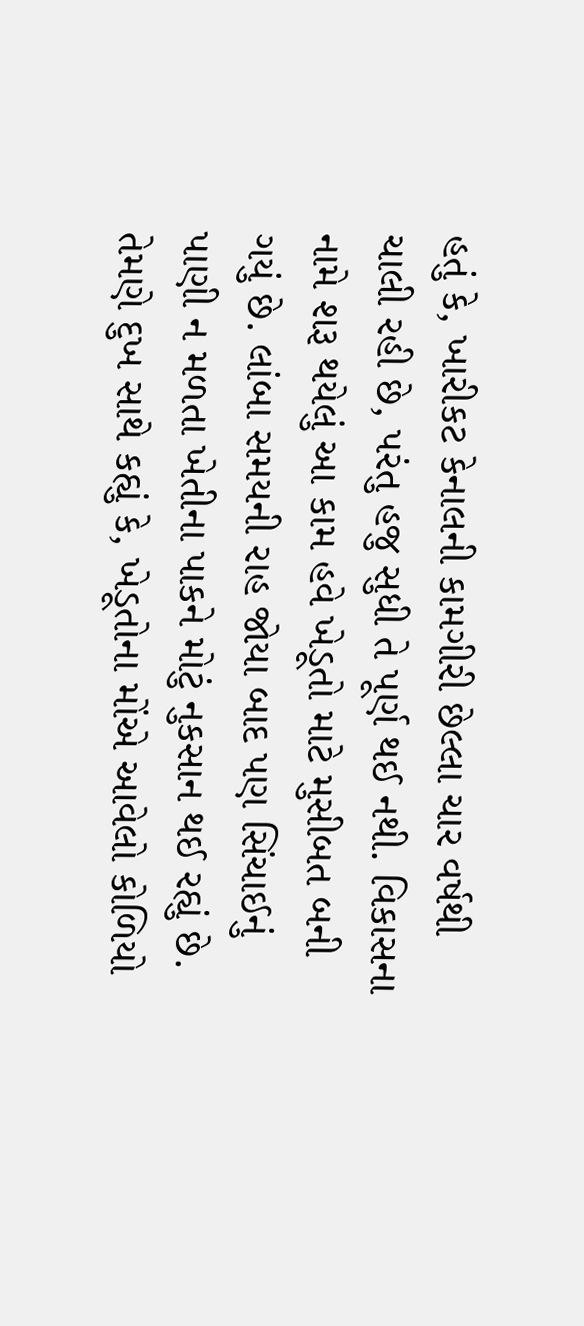હતું કે, ખારીકટ કેનાલની કામગીરી છેલ્લા ચાર વર્ષથી ચાલી રહી છે, પરંતુ હજુ સુધી તે પૂર્ણ થઈ નથી. વિકાસના નામે શરૂ થયેલું આ કામ હવે ખેડૂતો માટે મુસીબત બની ગયું છે. લાંબા સમયની રાહ જોયા બાદ પણ સિંચાઈનું પાણી ન મળતા ખેતીના પાકને મોટું નુકસાન થઈ રહ્યું છે. તેમણે દુખ સાથે કહ્યું કે, ખેડૂતોના મોંએ આવેલો કોળિયો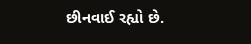છીનવાઈ રહ્યો છે.